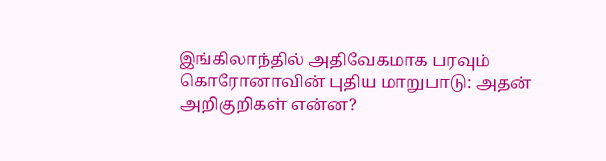இங்கிலாந்தில் அதிவேகமாக பரவும் கொரோனாவின் புதிய மாறுபாடு: அதன் அறிகுறிகள் என்ன?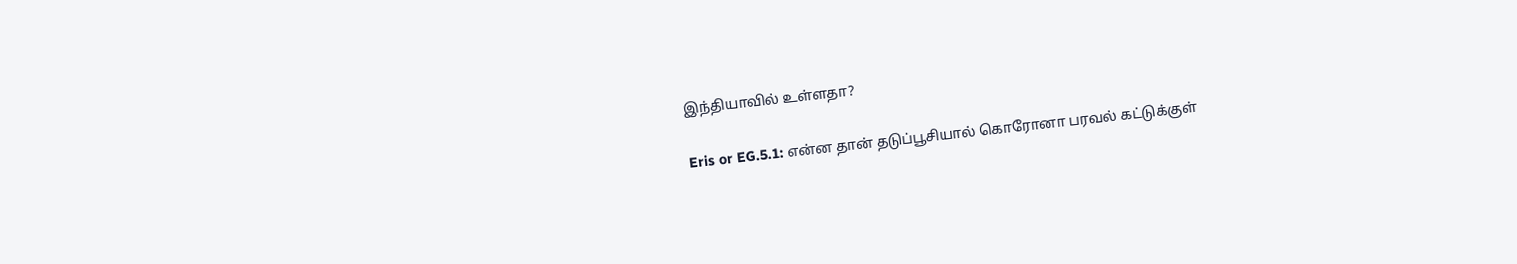இந்தியாவில் உள்ளதா?

Eris or EG.5.1: என்ன தான் தடுப்பூசியால் கொரோனா பரவல் கட்டுக்குள்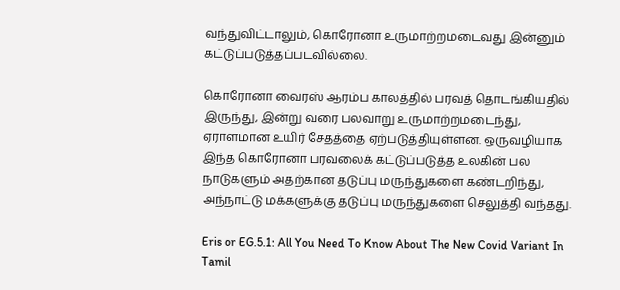வந்துவிட்டாலும், கொரோனா உருமாற்றமடைவது இன்னும் கட்டுப்படுத்தப்படவில்லை.

கொரோனா வைரஸ் ஆரம்ப காலத்தில் பரவத் தொடங்கியதில் இருந்து, இன்று வரை பலவாறு உருமாற்றமடைந்து, ஏராளமான உயிர் சேதத்தை ஏற்படுத்தியுள்ளன. ஒருவழியாக இந்த கொரோனா பரவலைக் கட்டுப்படுத்த உலகின் பல நாடுகளும் அதற்கான தடுப்பு மருந்துகளை கண்டறிந்து, அந்நாட்டு மக்களுக்கு தடுப்பு மருந்துகளை செலுத்தி வந்தது.

Eris or EG.5.1: All You Need To Know About The New Covid Variant In Tamil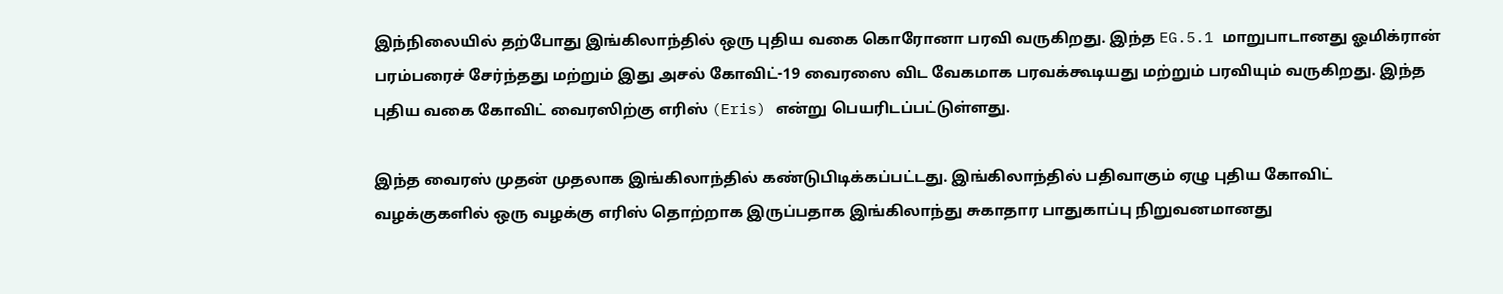இந்நிலையில் தற்போது இங்கிலாந்தில் ஒரு புதிய வகை கொரோனா பரவி வருகிறது. இந்த EG.5.1 மாறுபாடானது ஓமிக்ரான் பரம்பரைச் சேர்ந்தது மற்றும் இது அசல் கோவிட்-19 வைரஸை விட வேகமாக பரவக்கூடியது மற்றும் பரவியும் வருகிறது. இந்த புதிய வகை கோவிட் வைரஸிற்கு எரிஸ் (Eris) என்று பெயரிடப்பட்டுள்ளது.

இந்த வைரஸ் முதன் முதலாக இங்கிலாந்தில் கண்டுபிடிக்கப்பட்டது. இங்கிலாந்தில் பதிவாகும் ஏழு புதிய கோவிட் வழக்குகளில் ஒரு வழக்கு எரிஸ் தொற்றாக இருப்பதாக இங்கிலாந்து சுகாதார பாதுகாப்பு நிறுவனமானது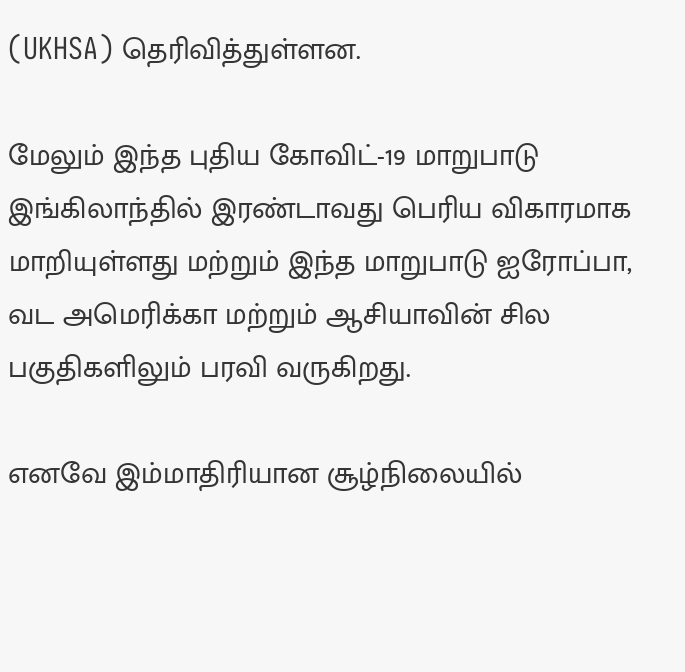(UKHSA) தெரிவித்துள்ளன.

மேலும் இந்த புதிய கோவிட்-19 மாறுபாடு இங்கிலாந்தில் இரண்டாவது பெரிய விகாரமாக மாறியுள்ளது மற்றும் இந்த மாறுபாடு ஐரோப்பா, வட அமெரிக்கா மற்றும் ஆசியாவின் சில பகுதிகளிலும் பரவி வருகிறது.

எனவே இம்மாதிரியான சூழ்நிலையில்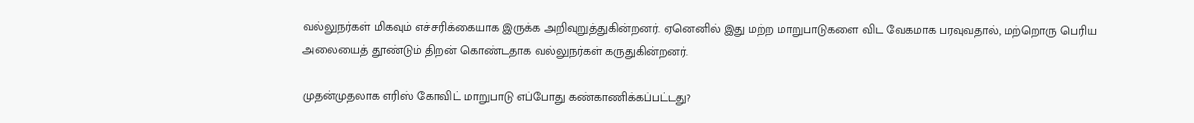வல்லுநர்கள் மிகவும் எச்சரிக்கையாக இருக்க அறிவுறுத்துகின்றனர். ஏனெனில் இது மற்ற மாறுபாடுகளை விட வேகமாக பரவுவதால், மற்றொரு பெரிய அலையைத் தூண்டும் திறன் கொண்டதாக வல்லுநர்கள் கருதுகின்றனர்.

முதன்முதலாக எரிஸ் கோவிட் மாறுபாடு எப்போது கண்காணிக்கப்பட்டது?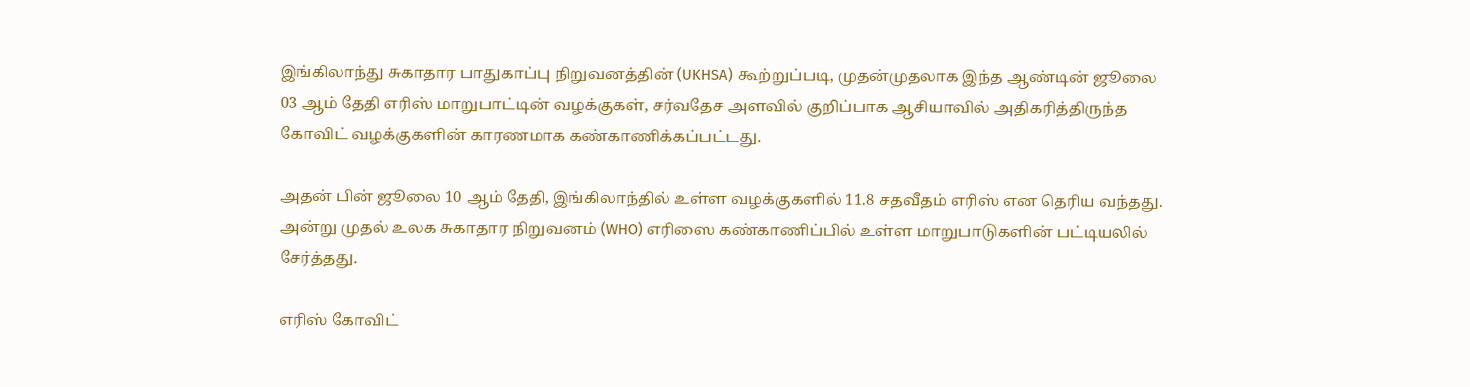இங்கிலாந்து சுகாதார பாதுகாப்பு நிறுவனத்தின் (UKHSA) கூற்றுப்படி, முதன்முதலாக இந்த ஆண்டின் ஜூலை 03 ஆம் தேதி எரிஸ் மாறுபாட்டின் வழக்குகள், சர்வதேச அளவில் குறிப்பாக ஆசியாவில் அதிகரித்திருந்த கோவிட் வழக்குகளின் காரணமாக கண்காணிக்கப்பட்டது.

அதன் பின் ஜூலை 10 ஆம் தேதி, இங்கிலாந்தில் உள்ள வழக்குகளில் 11.8 சதவீதம் எரிஸ் என தெரிய வந்தது. அன்று முதல் உலக சுகாதார நிறுவனம் (WHO) எரிஸை கண்காணிப்பில் உள்ள மாறுபாடுகளின் பட்டியலில் சேர்த்தது.

எரிஸ் கோவிட்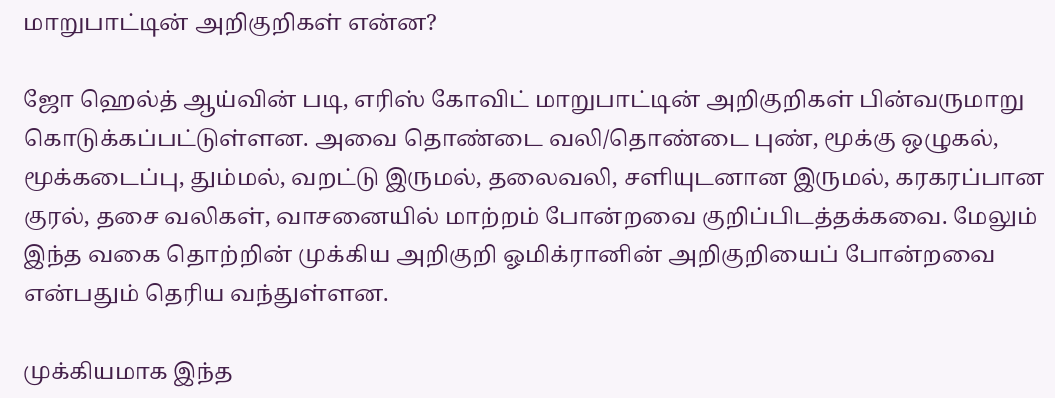மாறுபாட்டின் அறிகுறிகள் என்ன?

ஜோ ஹெல்த் ஆய்வின் படி, எரிஸ் கோவிட் மாறுபாட்டின் அறிகுறிகள் பின்வருமாறு கொடுக்கப்பட்டுள்ளன. அவை தொண்டை வலி/தொண்டை புண், மூக்கு ஒழுகல், மூக்கடைப்பு, தும்மல், வறட்டு இருமல், தலைவலி, சளியுடனான இருமல், கரகரப்பான குரல், தசை வலிகள், வாசனையில் மாற்றம் போன்றவை குறிப்பிடத்தக்கவை. மேலும் இந்த வகை தொற்றின் முக்கிய அறிகுறி ஓமிக்ரானின் அறிகுறியைப் போன்றவை என்பதும் தெரிய வந்துள்ளன.

முக்கியமாக இந்த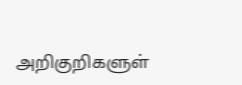அறிகுறிகளுள்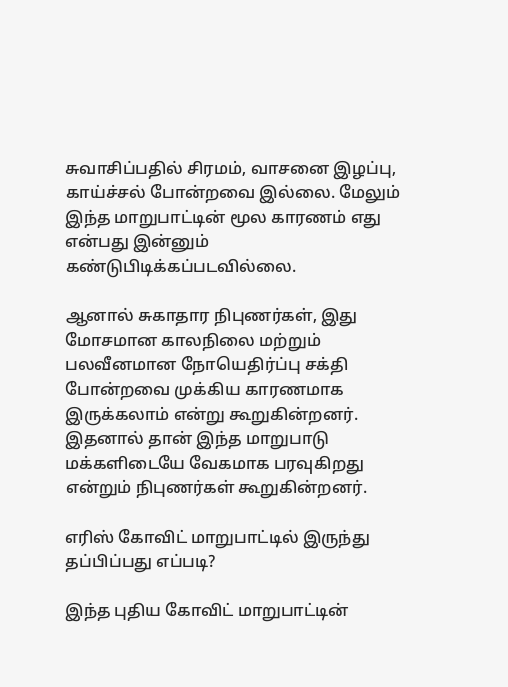சுவாசிப்பதில் சிரமம், வாசனை இழப்பு, காய்ச்சல் போன்றவை இல்லை. மேலும் இந்த மாறுபாட்டின் மூல காரணம் எது என்பது இன்னும் கண்டுபிடிக்கப்படவில்லை.

ஆனால் சுகாதார நிபுணர்கள், இது மோசமான காலநிலை மற்றும் பலவீனமான நோயெதிர்ப்பு சக்தி போன்றவை முக்கிய காரணமாக இருக்கலாம் என்று கூறுகின்றனர். இதனால் தான் இந்த மாறுபாடு மக்களிடையே வேகமாக பரவுகிறது என்றும் நிபுணர்கள் கூறுகின்றனர்.

எரிஸ் கோவிட் மாறுபாட்டில் இருந்து தப்பிப்பது எப்படி?

இந்த புதிய கோவிட் மாறுபாட்டின்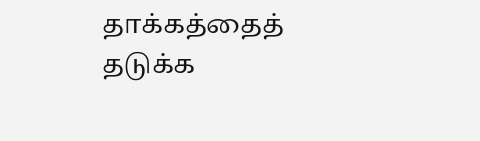தாக்கத்தைத் தடுக்க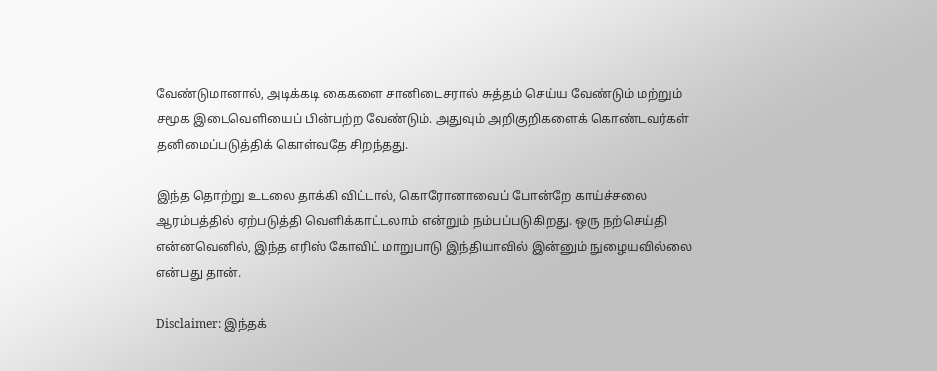வேண்டுமானால், அடிக்கடி கைகளை சானிடைசரால் சுத்தம் செய்ய வேண்டும் மற்றும் சமூக இடைவெளியைப் பின்பற்ற வேண்டும். அதுவும் அறிகுறிகளைக் கொண்டவர்கள் தனிமைப்படுத்திக் கொள்வதே சிறந்தது.

இந்த தொற்று உடலை தாக்கி விட்டால், கொரோனாவைப் போன்றே காய்ச்சலை ஆரம்பத்தில் ஏற்படுத்தி வெளிக்காட்டலாம் என்றும் நம்பப்படுகிறது. ஒரு நற்செய்தி என்னவெனில், இந்த எரிஸ் கோவிட் மாறுபாடு இந்தியாவில் இன்னும் நுழையவில்லை என்பது தான்.

Disclaimer: இந்தக்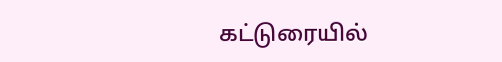கட்டுரையில்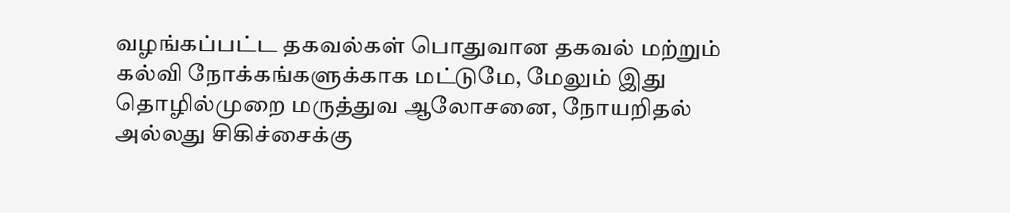வழங்கப்பட்ட தகவல்கள் பொதுவான தகவல் மற்றும் கல்வி நோக்கங்களுக்காக மட்டுமே, மேலும் இது தொழில்முறை மருத்துவ ஆலோசனை, நோயறிதல் அல்லது சிகிச்சைக்கு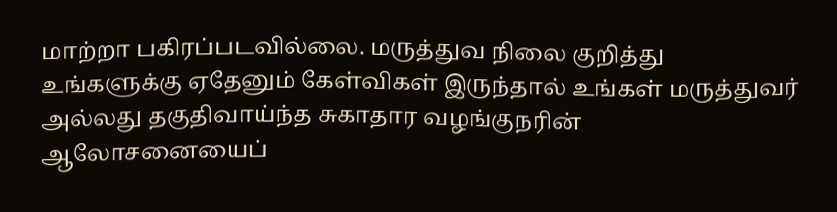மாற்றா பகிரப்படவில்லை. மருத்துவ நிலை குறித்து உங்களுக்கு ஏதேனும் கேள்விகள் இருந்தால் உங்கள் மருத்துவர் அல்லது தகுதிவாய்ந்த சுகாதார வழங்குநரின் ஆலோசனையைப்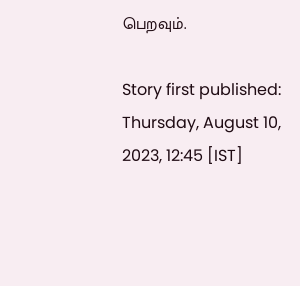பெறவும்.

Story first published: Thursday, August 10, 2023, 12:45 [IST]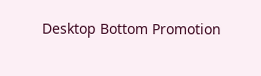Desktop Bottom Promotion